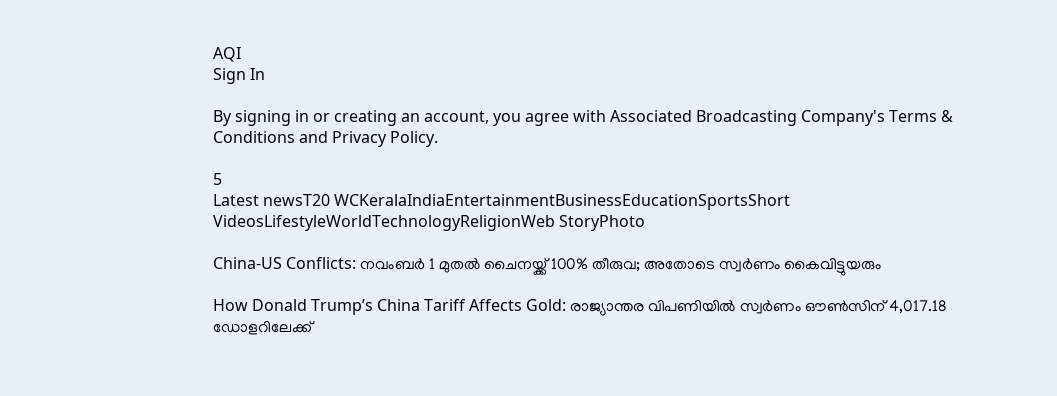AQI
Sign In

By signing in or creating an account, you agree with Associated Broadcasting Company's Terms & Conditions and Privacy Policy.

5
Latest newsT20 WCKeralaIndiaEntertainmentBusinessEducationSportsShort VideosLifestyleWorldTechnologyReligionWeb StoryPhoto

China-US Conflicts: നവംബര്‍ 1 മുതല്‍ ചൈനയ്ക്ക് 100% തീരുവ; അതോടെ സ്വര്‍ണം കൈവിട്ടുയരും

How Donald Trump’s China Tariff Affects Gold: രാജ്യാന്തര വിപണിയില്‍ സ്വര്‍ണം ഔണ്‍സിന് 4,017.18 ഡോളറിലേക്ക്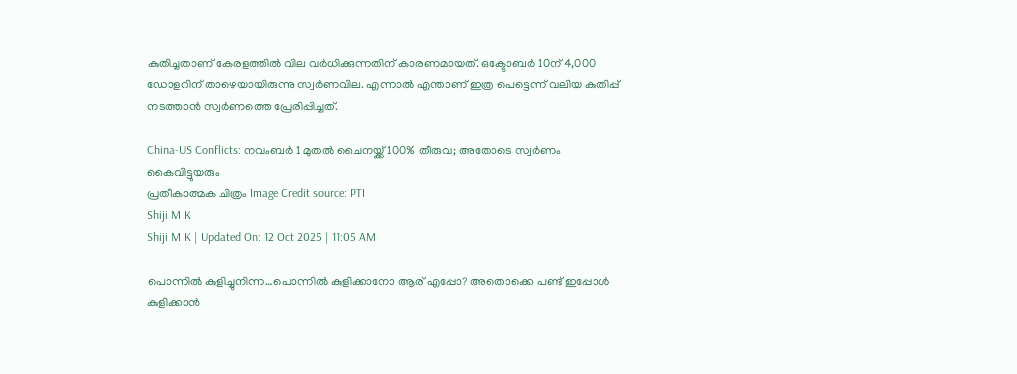കുതിച്ചതാണ് കേരളത്തില്‍ വില വര്‍ധിക്കുന്നതിന് കാരണമായത്. ഒക്ടോബര്‍ 10ന് 4,000 ഡോളറിന് താഴെയായിരുന്നു സ്വര്‍ണവില. എന്നാല്‍ എന്താണ് ഇത്ര പെട്ടെന്ന് വലിയ കുതിപ്പ് നടത്താന്‍ സ്വര്‍ണത്തെ പ്രേരിപ്പിച്ചത്.

China-US Conflicts: നവംബര്‍ 1 മുതല്‍ ചൈനയ്ക്ക് 100% തീരുവ; അതോടെ സ്വര്‍ണം കൈവിട്ടുയരും
പ്രതീകാത്മക ചിത്രം Image Credit source: PTI
Shiji M K
Shiji M K | Updated On: 12 Oct 2025 | 11:05 AM

പൊന്നില്‍ കുളിച്ചുനിന്ന…പൊന്നില്‍ കുളിക്കാനോ ആര് എപ്പോ? അതൊക്കെ പണ്ട് ഇപ്പോള്‍ കുളിക്കാന്‍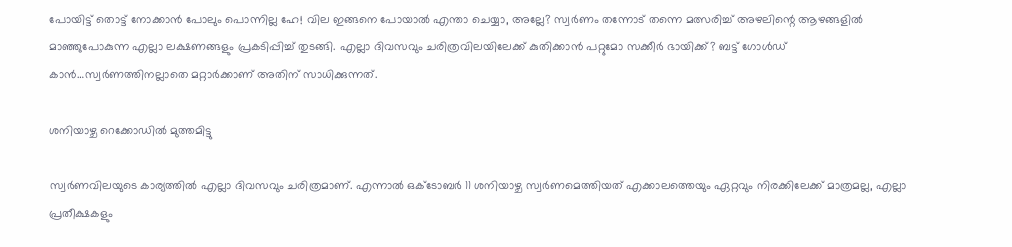പോയിട്ട് തൊട്ട് നോക്കാന്‍ പോലും പൊന്നില്ല ഹേ! വില ഇങ്ങനെ പോയാല്‍ എന്താ ചെയ്യാ, അല്ലേ? സ്വര്‍ണം തന്നോട് തന്നെ മത്സരിച്ച് അഴലിന്റെ ആഴങ്ങളില്‍ മാഞ്ഞുപോകുന്ന എല്ലാ ലക്ഷണങ്ങളും പ്രകടിപ്പിച്ച് തുടങ്ങി. എല്ലാ ദിവസവും ചരിത്രവിലയിലേക്ക് കുതിക്കാന്‍ പറ്റുമോ സക്കീര്‍ ഭായിക്ക്? ബട്ട് ഗോള്‍ഡ് കാന്‍…സ്വര്‍ണത്തിനല്ലാതെ മറ്റാര്‍ക്കാണ് അതിന് സാധിക്കുന്നത്.

ശനിയാഴ്ച റെക്കോഡില്‍ മുത്തമിട്ടു

സ്വര്‍ണവിലയുടെ കാര്യത്തില്‍ എല്ലാ ദിവസവും ചരിത്രമാണ്. എന്നാല്‍ ഒക്ടോബര്‍ 11 ശനിയാഴ്ച സ്വര്‍ണമെത്തിയത് എക്കാലത്തെയും ഏറ്റവും നിരക്കിലേക്ക് മാത്രമല്ല, എല്ലാ പ്രതീക്ഷകളും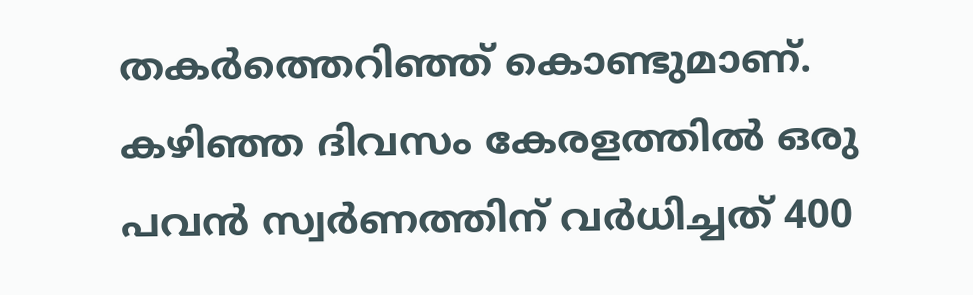തകര്‍ത്തെറിഞ്ഞ് കൊണ്ടുമാണ്. കഴിഞ്ഞ ദിവസം കേരളത്തില്‍ ഒരു പവന്‍ സ്വര്‍ണത്തിന് വര്‍ധിച്ചത് 400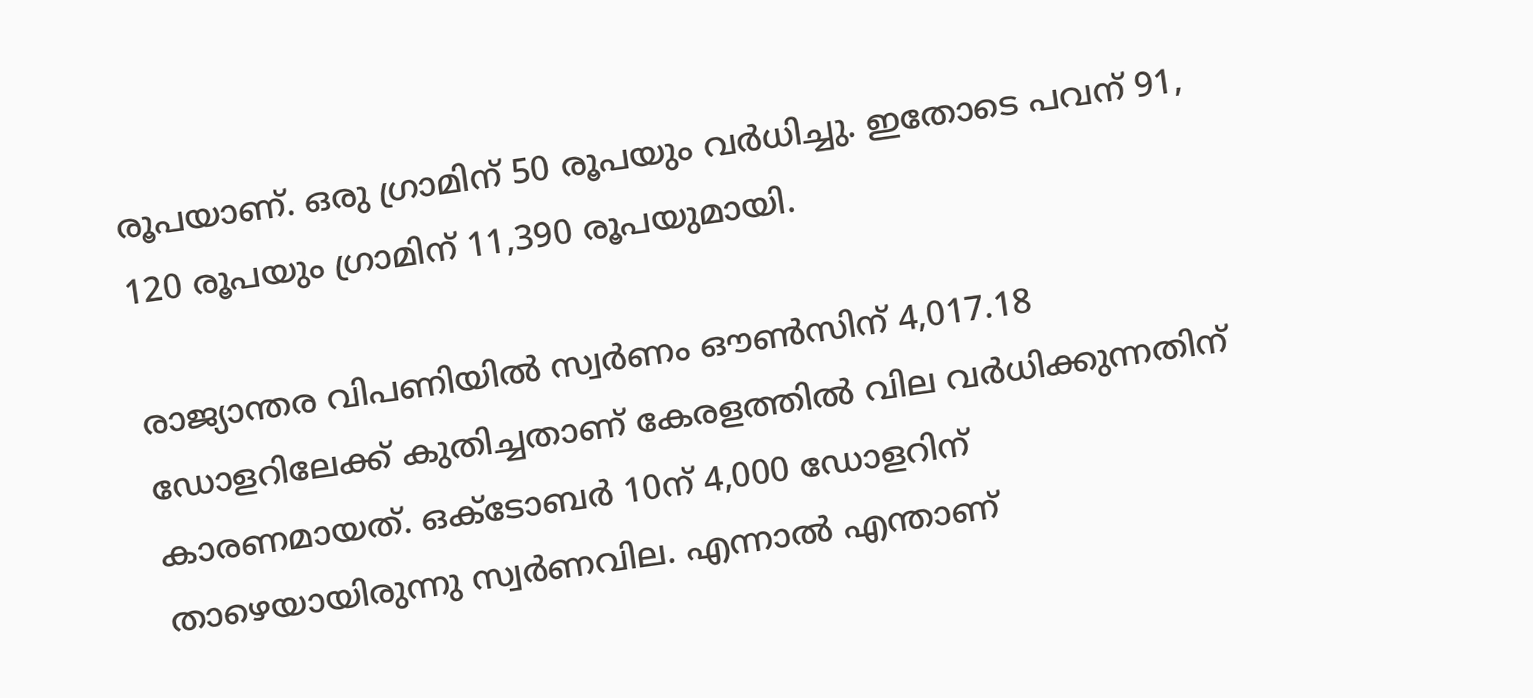രൂപയാണ്. ഒരു ഗ്രാമിന് 50 രൂപയും വര്‍ധിച്ചു. ഇതോടെ പവന് 91, 120 രൂപയും ഗ്രാമിന് 11,390 രൂപയുമായി.

രാജ്യാന്തര വിപണിയില്‍ സ്വര്‍ണം ഔണ്‍സിന് 4,017.18 ഡോളറിലേക്ക് കുതിച്ചതാണ് കേരളത്തില്‍ വില വര്‍ധിക്കുന്നതിന് കാരണമായത്. ഒക്ടോബര്‍ 10ന് 4,000 ഡോളറിന് താഴെയായിരുന്നു സ്വര്‍ണവില. എന്നാല്‍ എന്താണ്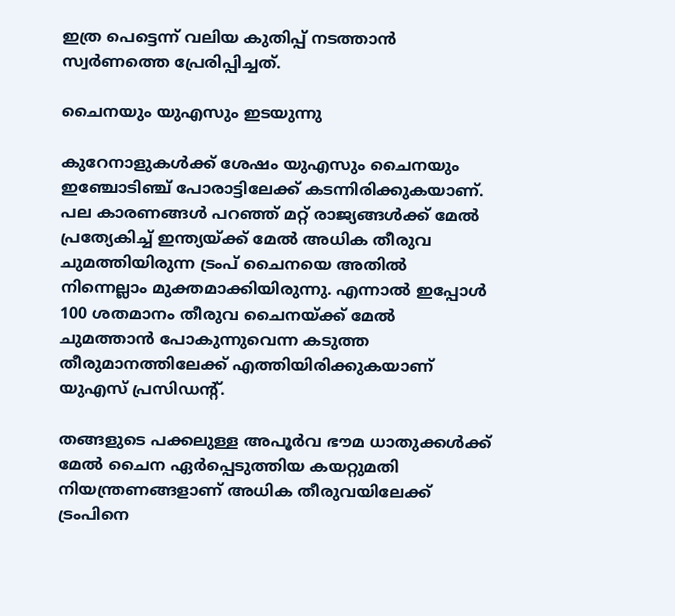ഇത്ര പെട്ടെന്ന് വലിയ കുതിപ്പ് നടത്താന്‍ സ്വര്‍ണത്തെ പ്രേരിപ്പിച്ചത്.

ചൈനയും യുഎസും ഇടയുന്നു

കുറേനാളുകള്‍ക്ക് ശേഷം യുഎസും ചൈനയും ഇഞ്ചോടിഞ്ച് പോരാട്ടിലേക്ക് കടന്നിരിക്കുകയാണ്. പല കാരണങ്ങള്‍ പറഞ്ഞ് മറ്റ് രാജ്യങ്ങള്‍ക്ക് മേല്‍ പ്രത്യേകിച്ച് ഇന്ത്യയ്ക്ക് മേല്‍ അധിക തീരുവ ചുമത്തിയിരുന്ന ട്രംപ് ചൈനയെ അതില്‍ നിന്നെല്ലാം മുക്തമാക്കിയിരുന്നു. എന്നാല്‍ ഇപ്പോള്‍ 100 ശതമാനം തീരുവ ചൈനയ്ക്ക് മേല്‍ ചുമത്താന്‍ പോകുന്നുവെന്ന കടുത്ത തീരുമാനത്തിലേക്ക് എത്തിയിരിക്കുകയാണ് യുഎസ് പ്രസിഡന്റ്.

തങ്ങളുടെ പക്കലുള്ള അപൂര്‍വ ഭൗമ ധാതുക്കള്‍ക്ക് മേല്‍ ചൈന ഏര്‍പ്പെടുത്തിയ കയറ്റുമതി നിയന്ത്രണങ്ങളാണ് അധിക തീരുവയിലേക്ക് ട്രംപിനെ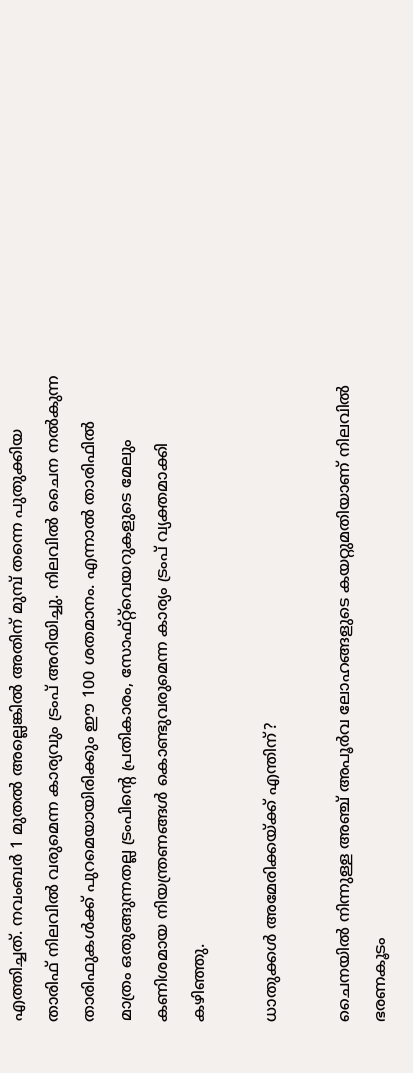എത്തിച്ചത്. നവംബര്‍ 1 മുതല്‍ അല്ലെങ്കില്‍ അതിന് മുമ്പ് തന്നെ പുതുക്കിയ താരിഫ് നിലവില്‍ വരുമെന്ന കാര്യവും ട്രംപ് അറിയിച്ചു. നിലവില്‍ ചൈന നല്‍കുന്ന താരിഫുകള്‍ക്ക് പുറമെയായിരിക്കും ഈ 100 ശതമാനം. എന്നാല്‍ താരിഫില്‍ മാത്രം ഒതുങ്ങുന്നതല്ല ട്രംപിന്റെ പ്രതികാരം, സോഫ്റ്റ്‌വെയറുകളുടെ മേലും കണിശമായ നിയന്ത്രണങ്ങള്‍ കൊണ്ടുവരുമെന്ന കാര്യം ട്രംപ് വ്യക്തമാക്കി കഴിഞ്ഞു.

ധാതുക്കള്‍ അമേരിക്കയ്ക്ക് എന്തിന്?

ചൈനയില്‍ നിന്നുള്ള അഞ്ച് അപൂര്‍വ ലോഹങ്ങളുടെ കയറ്റുമതിയാണ് നിലവില്‍ ഭരണകൂടം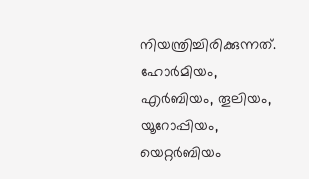നിയന്ത്രിച്ചിരിക്കുന്നത്. ഹോര്‍മിയം, എര്‍ബിയം, തൂലിയം, യൂറോപ്പിയം, യെറ്റര്‍ബിയം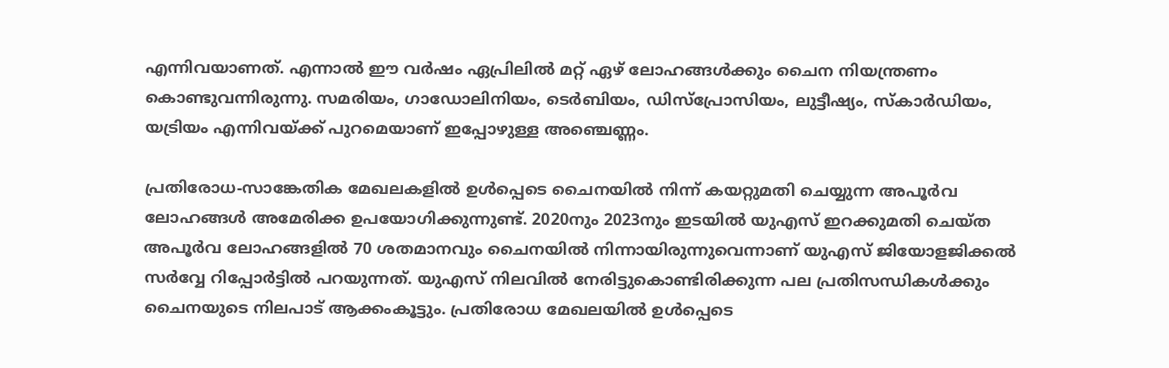എന്നിവയാണത്. എന്നാല്‍ ഈ വര്‍ഷം ഏപ്രിലില്‍ മറ്റ് ഏഴ് ലോഹങ്ങള്‍ക്കും ചൈന നിയന്ത്രണം കൊണ്ടുവന്നിരുന്നു. സമരിയം, ഗാഡോലിനിയം, ടെര്‍ബിയം, ഡിസ്‌പ്രോസിയം, ലുട്ടീഷ്യം, സ്‌കാര്‍ഡിയം, യട്രിയം എന്നിവയ്ക്ക് പുറമെയാണ് ഇപ്പോഴുള്ള അഞ്ചെണ്ണം.

പ്രതിരോധ-സാങ്കേതിക മേഖലകളില്‍ ഉള്‍പ്പെടെ ചൈനയില്‍ നിന്ന് കയറ്റുമതി ചെയ്യുന്ന അപൂര്‍വ ലോഹങ്ങള്‍ അമേരിക്ക ഉപയോഗിക്കുന്നുണ്ട്. 2020നും 2023നും ഇടയില്‍ യുഎസ് ഇറക്കുമതി ചെയ്ത അപൂര്‍വ ലോഹങ്ങളില്‍ 70 ശതമാനവും ചൈനയില്‍ നിന്നായിരുന്നുവെന്നാണ് യുഎസ് ജിയോളജിക്കല്‍ സര്‍വ്വേ റിപ്പോര്‍ട്ടില്‍ പറയുന്നത്. യുഎസ് നിലവില്‍ നേരിട്ടുകൊണ്ടിരിക്കുന്ന പല പ്രതിസന്ധികള്‍ക്കും ചൈനയുടെ നിലപാട് ആക്കംകൂട്ടും. പ്രതിരോധ മേഖലയില്‍ ഉള്‍പ്പെടെ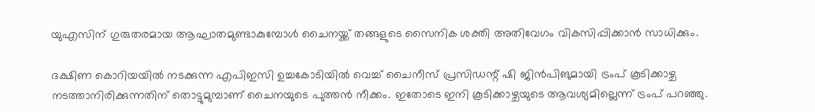യുഎസിന് ഗുരുതരമായ ആഘാതമുണ്ടാകുമ്പോള്‍ ചൈനയ്ക്ക് തങ്ങളുടെ സൈനിക ശക്തി അതിവേഗം വികസിപ്പിക്കാന്‍ സാധിക്കും.

ദക്ഷിണ കൊറിയയില്‍ നടക്കുന്ന എപിഇസി ഉച്ചകോടിയില്‍ വെച്ച് ചൈനീസ് പ്രസിഡന്റ് ഷി ജിന്‍പിങുമായി ട്രംപ് കൂടിക്കാഴ്ച നടത്താനിരിക്കുന്നതിന് തൊട്ടുമുമ്പാണ് ചൈനയുടെ പുത്തന്‍ നീക്കം. ഇതോടെ ഇനി കൂടിക്കാഴ്ചയുടെ ആവശ്യമില്ലെന്ന് ട്രംപ് പറഞ്ഞു.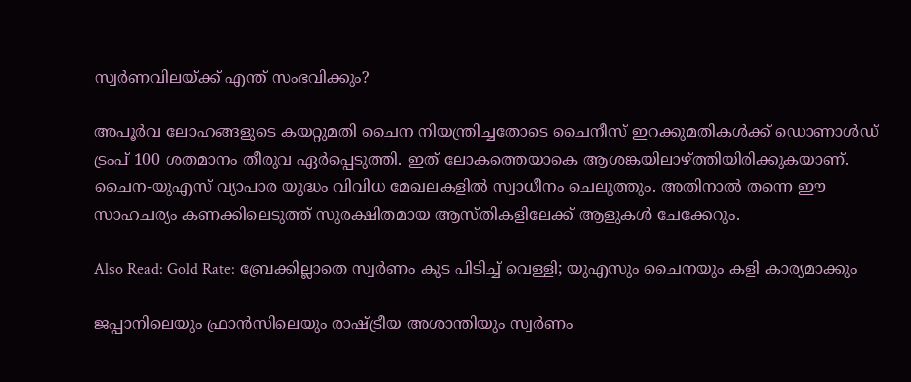സ്വര്‍ണവിലയ്ക്ക് എന്ത് സംഭവിക്കും?

അപൂര്‍വ ലോഹങ്ങളുടെ കയറ്റുമതി ചൈന നിയന്ത്രിച്ചതോടെ ചൈനീസ് ഇറക്കുമതികള്‍ക്ക് ഡൊണാള്‍ഡ് ട്രംപ് 100 ശതമാനം തീരുവ ഏര്‍പ്പെടുത്തി. ഇത് ലോകത്തെയാകെ ആശങ്കയിലാഴ്ത്തിയിരിക്കുകയാണ്. ചൈന-യുഎസ് വ്യാപാര യുദ്ധം വിവിധ മേഖലകളില്‍ സ്വാധീനം ചെലുത്തും. അതിനാല്‍ തന്നെ ഈ സാഹചര്യം കണക്കിലെടുത്ത് സുരക്ഷിതമായ ആസ്തികളിലേക്ക് ആളുകള്‍ ചേക്കേറും.

Also Read: Gold Rate: ബ്രേക്കില്ലാതെ സ്വര്‍ണം കുട പിടിച്ച് വെള്ളി; യുഎസും ചൈനയും കളി കാര്യമാക്കും

ജപ്പാനിലെയും ഫ്രാന്‍സിലെയും രാഷ്ട്രീയ അശാന്തിയും സ്വര്‍ണം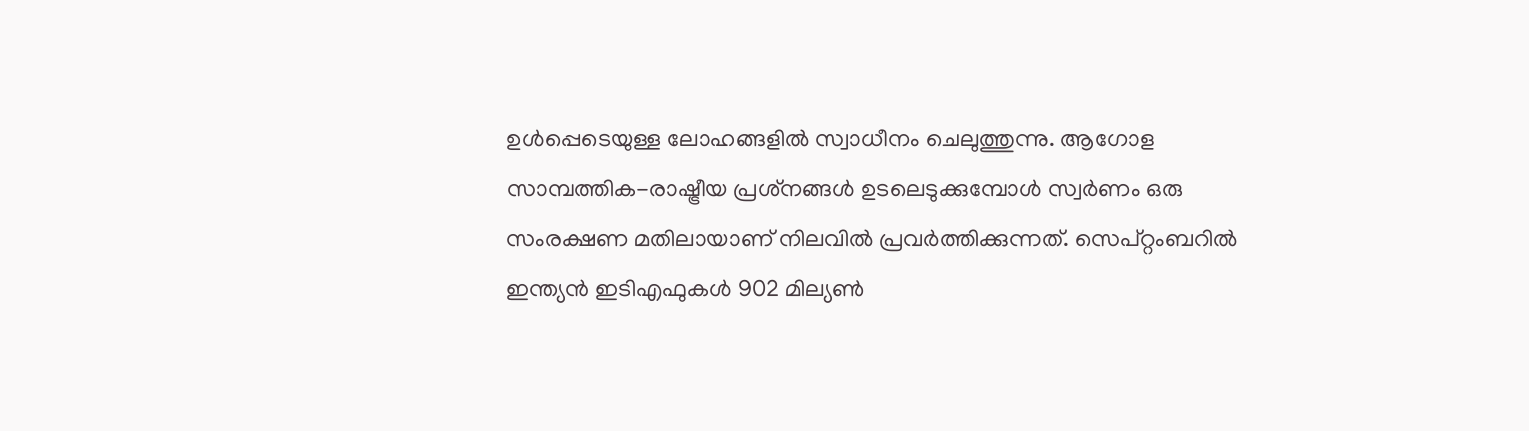ഉള്‍പ്പെടെയുള്ള ലോഹങ്ങളില്‍ സ്വാധീനം ചെലുത്തുന്നു. ആഗോള സാമ്പത്തിക-രാഷ്ട്രീയ പ്രശ്‌നങ്ങള്‍ ഉടലെടുക്കുമ്പോള്‍ സ്വര്‍ണം ഒരു സംരക്ഷണ മതിലായാണ് നിലവില്‍ പ്രവര്‍ത്തിക്കുന്നത്. സെപ്റ്റംബറില്‍ ഇന്ത്യന്‍ ഇടിഎഫുകള്‍ 902 മില്യണ്‍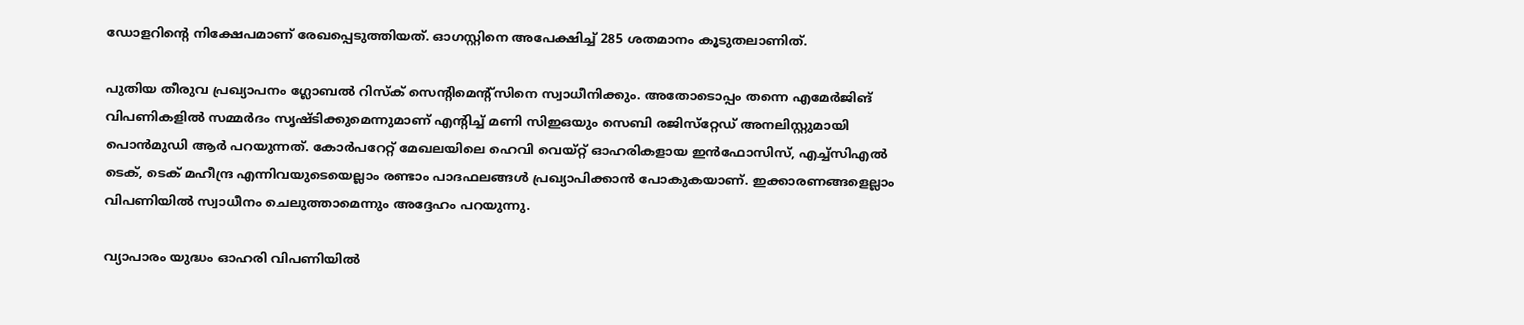ഡോളറിന്റെ നിക്ഷേപമാണ് രേഖപ്പെടുത്തിയത്. ഓഗസ്റ്റിനെ അപേക്ഷിച്ച് 285 ശതമാനം കൂടുതലാണിത്.

പുതിയ തീരുവ പ്രഖ്യാപനം ഗ്ലോബല്‍ റിസ്‌ക് സെന്റിമെന്റ്‌സിനെ സ്വാധീനിക്കും. അതോടൊപ്പം തന്നെ എമേര്‍ജിങ് വിപണികളില്‍ സമ്മര്‍ദം സൃഷ്ടിക്കുമെന്നുമാണ് എന്റിച്ച് മണി സിഇഒയും സെബി രജിസ്‌റ്റേഡ് അനലിസ്റ്റുമായി പൊന്‍മുഡി ആര്‍ പറയുന്നത്. കോര്‍പറേറ്റ് മേഖലയിലെ ഹെവി വെയ്റ്റ് ഓഹരികളായ ഇന്‍ഫോസിസ്, എച്ച്‌സിഎല്‍ ടെക്, ടെക് മഹീന്ദ്ര എന്നിവയുടെയെല്ലാം രണ്ടാം പാദഫലങ്ങള്‍ പ്രഖ്യാപിക്കാന്‍ പോകുകയാണ്. ഇക്കാരണങ്ങളെല്ലാം വിപണിയില്‍ സ്വാധീനം ചെലുത്താമെന്നും അദ്ദേഹം പറയുന്നു.

വ്യാപാരം യുദ്ധം ഓഹരി വിപണിയില്‍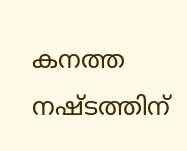കനത്ത നഷ്ടത്തിന്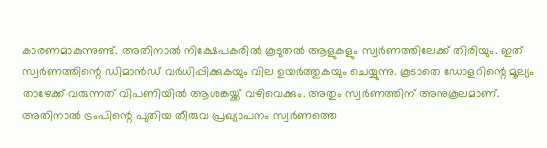കാരണമാകുന്നുണ്ട്. അതിനാല്‍ നിക്ഷേപകരില്‍ കൂടുതല്‍ ആളുകളും സ്വര്‍ണത്തിലേക്ക് തിരിയും. ഇത് സ്വര്‍ണത്തിന്റെ ഡിമാന്‍ഡ് വര്‍ധിപ്പിക്കുകയും വില ഉയര്‍ത്തുകയും ചെയ്യുന്നു. കൂടാതെ ഡോളറിന്റെ മൂല്യം താഴേക്ക് വരുന്നത് വിപണിയില്‍ ആശങ്കയ്ക്ക് വഴിവെക്കും. അതും സ്വര്‍ണത്തിന് അനുകൂലമാണ്. അതിനാല്‍ ട്രംപിന്റെ പുതിയ തീരുവ പ്രഖ്യാപനം സ്വര്‍ണത്തെ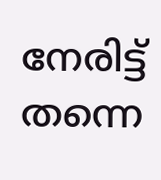നേരിട്ട് തന്നെ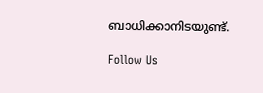ബാധിക്കാനിടയുണ്ട്.

Follow Us